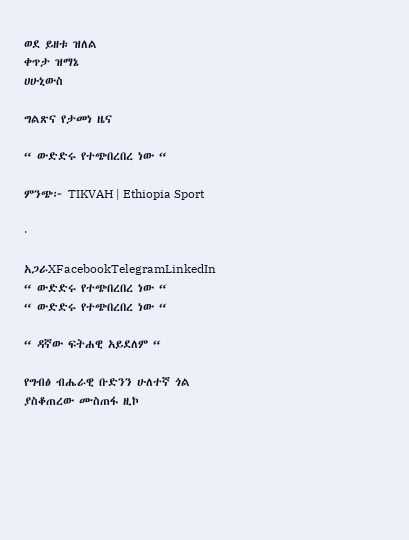ወደ ይዘቱ ዝለል
ቀጥታ ዝማኔ
ሀሁኒውስ

ግልጽና የታመነ ዜና

“ ውድድሩ የተጭበረበረ ነው “

ምንጭ፦ TIKVAH | Ethiopia Sport

·

አጋራXFacebookTelegramLinkedIn
“ ውድድሩ የተጭበረበረ ነው “
“ ውድድሩ የተጭበረበረ ነው “

“ ዳኛው ፍትሐዊ አይደለም “

የግብፅ ብሔራዊ ቡድንን ሁለተኛ ጎል ያስቆጠረው ሙስጠፋ ዚኮ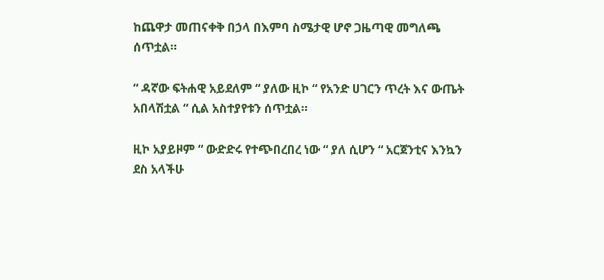ከጨዋታ መጠናቀቅ በኃላ በእምባ ስሜታዊ ሆኖ ጋዜጣዊ መግለጫ ሰጥቷል።

“ ዳኛው ፍትሐዊ አይደለም “ ያለው ዚኮ “ የአንድ ሀገርን ጥረት እና ውጤት አበላሽቷል “ ሲል አስተያየቱን ሰጥቷል።

ዚኮ አያይዞም “ ውድድሩ የተጭበረበረ ነው “ ያለ ሲሆን “ አርጀንቲና እንኳን ደስ አላችሁ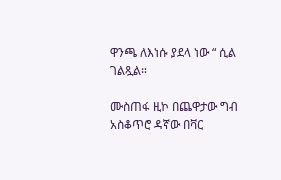ዋንጫ ለእነሱ ያደላ ነው “ ሲል ገልጿል።

ሙስጠፋ ዚኮ በጨዋታው ግብ አስቆጥሮ ዳኛው በቫር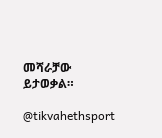መሻራቻው ይታወቃል።

@tikvahethsport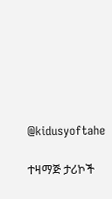@kidusyoftahe

ተዛማጅ ታሪኮች